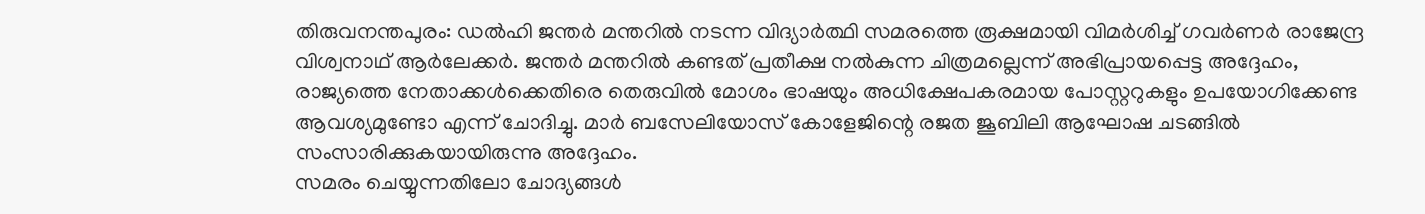തിരുവനന്തപുരം: ഡൽഹി ജന്തർ മന്തറിൽ നടന്ന വിദ്യാർത്ഥി സമരത്തെ രൂക്ഷമായി വിമർശിച്ച് ഗവർണർ രാജേന്ദ്ര വിശ്വനാഥ് ആർലേക്കർ. ജന്തർ മന്തറിൽ കണ്ടത് പ്രതീക്ഷ നൽകുന്ന ചിത്രമല്ലെന്ന് അഭിപ്രായപ്പെട്ട അദ്ദേഹം, രാജ്യത്തെ നേതാക്കൾക്കെതിരെ തെരുവിൽ മോശം ഭാഷയും അധിക്ഷേപകരമായ പോസ്റ്ററുകളും ഉപയോഗിക്കേണ്ട ആവശ്യമുണ്ടോ എന്ന് ചോദിച്ചു. മാർ ബസേലിയോസ് കോളേജിന്റെ രജത ജൂബിലി ആഘോഷ ചടങ്ങിൽ സംസാരിക്കുകയായിരുന്നു അദ്ദേഹം.
സമരം ചെയ്യുന്നതിലോ ചോദ്യങ്ങൾ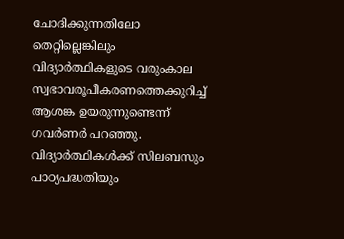ചോദിക്കുന്നതിലോ തെറ്റില്ലെങ്കിലും വിദ്യാർത്ഥികളുടെ വരുംകാല സ്വഭാവരൂപീകരണത്തെക്കുറിച്ച് ആശങ്ക ഉയരുന്നുണ്ടെന്ന് ഗവർണർ പറഞ്ഞു. വിദ്യാർത്ഥികൾക്ക് സിലബസും പാഠ്യപദ്ധതിയും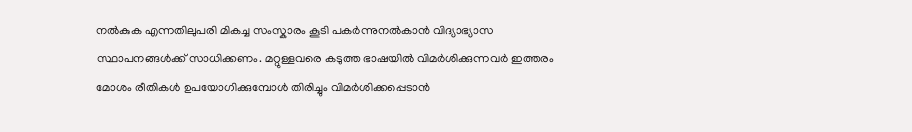നൽകുക എന്നതിലുപരി മികച്ച സംസ്കാരം കൂടി പകർന്നുനൽകാൻ വിദ്യാഭ്യാസ സ്ഥാപനങ്ങൾക്ക് സാധിക്കണം. മറ്റുള്ളവരെ കടുത്ത ഭാഷയിൽ വിമർശിക്കുന്നവർ ഇത്തരം മോശം രീതികൾ ഉപയോഗിക്കുമ്പോൾ തിരിച്ചും വിമർശിക്കപ്പെടാൻ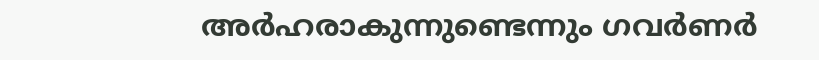അർഹരാകുന്നുണ്ടെന്നും ഗവർണർ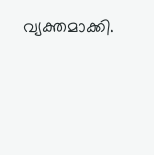വ്യക്തമാക്കി.